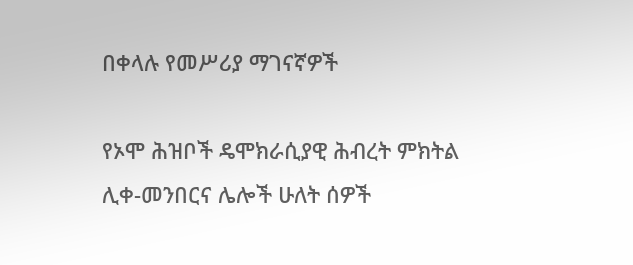በቀላሉ የመሥሪያ ማገናኛዎች

የኦሞ ሕዝቦች ዴሞክራሲያዊ ሕብረት ምክትል ሊቀ-መንበርና ሌሎች ሁለት ሰዎች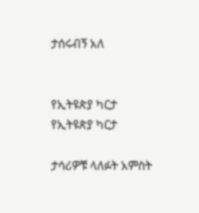ታሰሩብኝ አለ


የኢትዩጵያ ካርታ
የኢትዩጵያ ካርታ

ታሳሪዎቹ ላለፉት አምስት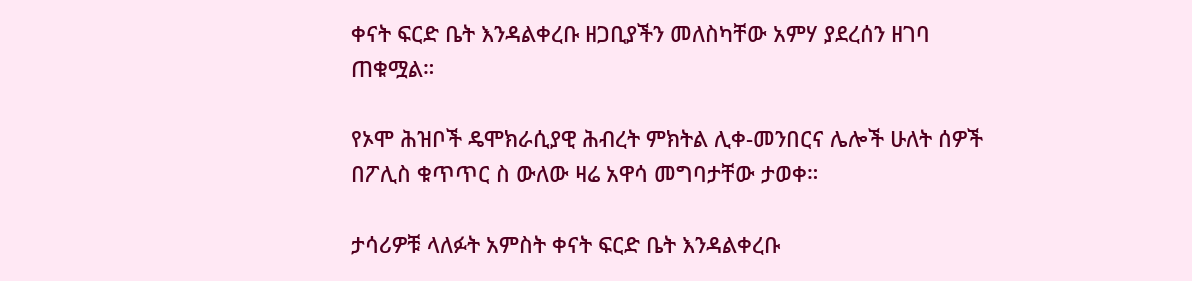ቀናት ፍርድ ቤት እንዳልቀረቡ ዘጋቢያችን መለስካቸው አምሃ ያደረሰን ዘገባ ጠቁሟል።

የኦሞ ሕዝቦች ዴሞክራሲያዊ ሕብረት ምክትል ሊቀ-መንበርና ሌሎች ሁለት ሰዎች በፖሊስ ቁጥጥር ስ ውለው ዛሬ አዋሳ መግባታቸው ታወቀ።

ታሳሪዎቹ ላለፉት አምስት ቀናት ፍርድ ቤት እንዳልቀረቡ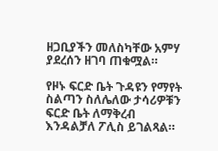ዘጋቢያችን መለስካቸው አምሃ ያደረሰን ዘገባ ጠቁሟል።

የዞኑ ፍርድ ቤት ጉዳዩን የማየት ስልጣን ስለሌለው ታሳሪዎቹን ፍርድ ቤት ለማቅረብ እንዳልቻለ ፖሊስ ይገልጻል።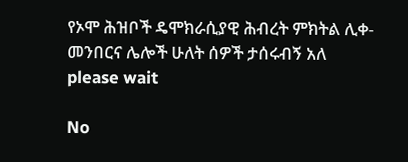የኦሞ ሕዝቦች ዴሞክራሲያዊ ሕብረት ምክትል ሊቀ-መንበርና ሌሎች ሁለት ሰዎች ታሰሩብኝ አለ
please wait

No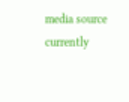media source currently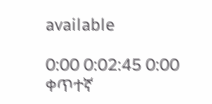available

0:00 0:02:45 0:00
ቀጥተኛ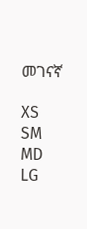መገናኛ

XS
SM
MD
LG